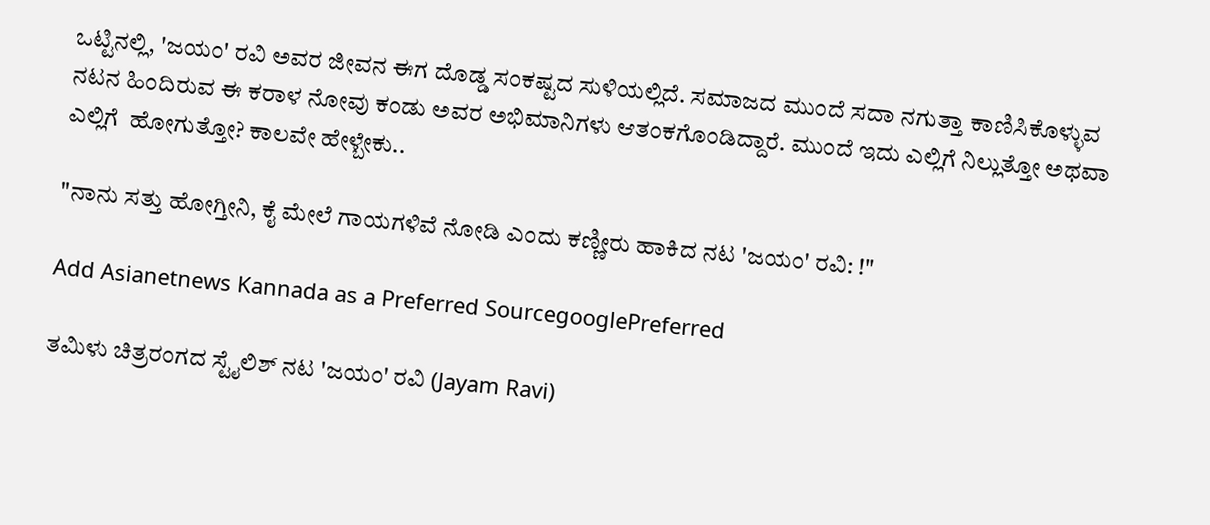ಒಟ್ಟಿನಲ್ಲಿ, 'ಜಯಂ' ರವಿ ಅವರ ಜೀವನ ಈಗ ದೊಡ್ಡ ಸಂಕಷ್ಟದ ಸುಳಿಯಲ್ಲಿದೆ. ಸಮಾಜದ ಮುಂದೆ ಸದಾ ನಗುತ್ತಾ ಕಾಣಿಸಿಕೊಳ್ಳುವ ನಟನ ಹಿಂದಿರುವ ಈ ಕರಾಳ ನೋವು ಕಂಡು ಅವರ ಅಭಿಮಾನಿಗಳು ಆತಂಕಗೊಂಡಿದ್ದಾರೆ. ಮುಂದೆ ಇದು ಎಲ್ಲಿಗೆ ನಿಲ್ಲುತ್ತೋ ಅಥವಾ ಎಲ್ಲಿಗೆ  ಹೋಗುತ್ತೋ? ಕಾಲವೇ ಹೇಳ್ಬೇಕು..

"ನಾನು ಸತ್ತು ಹೋಗ್ತೀನಿ, ಕೈ ಮೇಲೆ ಗಾಯಗಳಿವೆ ನೋಡಿ ಎಂದು ಕಣ್ಣೀರು ಹಾಕಿದ ನಟ 'ಜಯಂ' ರವಿ: !"

Add Asianetnews Kannada as a Preferred SourcegooglePreferred

ತಮಿಳು ಚಿತ್ರರಂಗದ ಸ್ಟೈಲಿಶ್ ನಟ 'ಜಯಂ' ರವಿ (Jayam Ravi)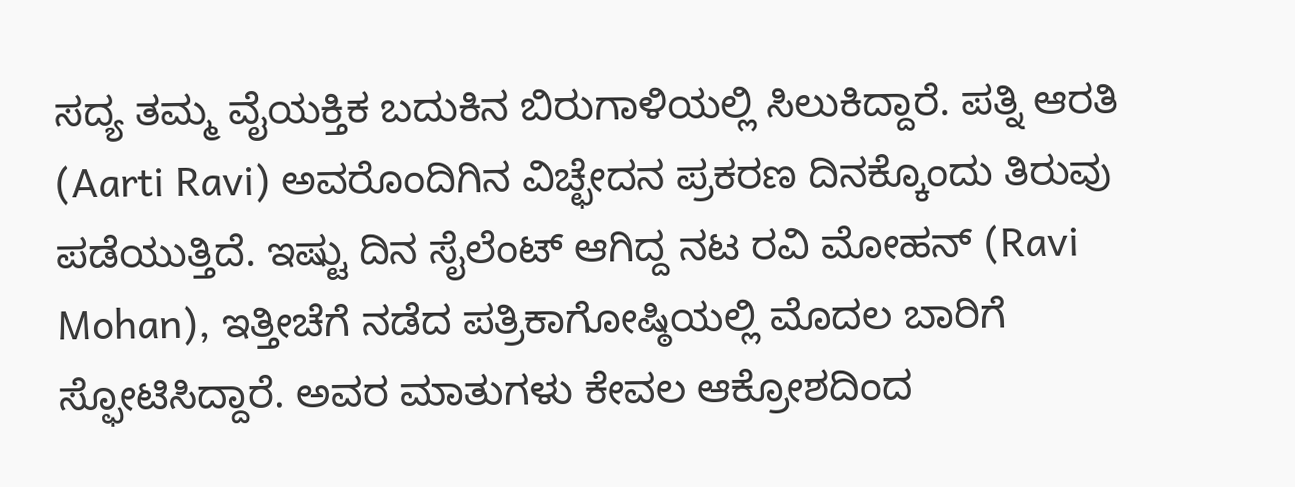ಸದ್ಯ ತಮ್ಮ ವೈಯಕ್ತಿಕ ಬದುಕಿನ ಬಿರುಗಾಳಿಯಲ್ಲಿ ಸಿಲುಕಿದ್ದಾರೆ. ಪತ್ನಿ ಆರತಿ (Aarti Ravi) ಅವರೊಂದಿಗಿನ ವಿಚ್ಛೇದನ ಪ್ರಕರಣ ದಿನಕ್ಕೊಂದು ತಿರುವು ಪಡೆಯುತ್ತಿದೆ. ಇಷ್ಟು ದಿನ ಸೈಲೆಂಟ್ ಆಗಿದ್ದ ನಟ ರವಿ ಮೋಹನ್ (Ravi Mohan), ಇತ್ತೀಚೆಗೆ ನಡೆದ ಪತ್ರಿಕಾಗೋಷ್ಠಿಯಲ್ಲಿ ಮೊದಲ ಬಾರಿಗೆ ಸ್ಫೋಟಿಸಿದ್ದಾರೆ. ಅವರ ಮಾತುಗಳು ಕೇವಲ ಆಕ್ರೋಶದಿಂದ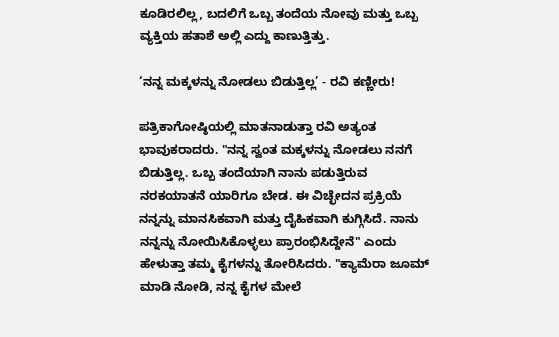ಕೂಡಿರಲಿಲ್ಲ, ಬದಲಿಗೆ ಒಬ್ಬ ತಂದೆಯ ನೋವು ಮತ್ತು ಒಬ್ಬ ವ್ಯಕ್ತಿಯ ಹತಾಶೆ ಅಲ್ಲಿ ಎದ್ದು ಕಾಣುತ್ತಿತ್ತು.

‘ನನ್ನ ಮಕ್ಕಳನ್ನು ನೋಡಲು ಬಿಡುತ್ತಿಲ್ಲ’ - ರವಿ ಕಣ್ಣೀರು!

ಪತ್ರಿಕಾಗೋಷ್ಠಿಯಲ್ಲಿ ಮಾತನಾಡುತ್ತಾ ರವಿ ಅತ್ಯಂತ ಭಾವುಕರಾದರು. "ನನ್ನ ಸ್ವಂತ ಮಕ್ಕಳನ್ನು ನೋಡಲು ನನಗೆ ಬಿಡುತ್ತಿಲ್ಲ. ಒಬ್ಬ ತಂದೆಯಾಗಿ ನಾನು ಪಡುತ್ತಿರುವ ನರಕಯಾತನೆ ಯಾರಿಗೂ ಬೇಡ. ಈ ವಿಚ್ಛೇದನ ಪ್ರಕ್ರಿಯೆ ನನ್ನನ್ನು ಮಾನಸಿಕವಾಗಿ ಮತ್ತು ದೈಹಿಕವಾಗಿ ಕುಗ್ಗಿಸಿದೆ. ನಾನು ನನ್ನನ್ನು ನೋಯಿಸಿಕೊಳ್ಳಲು ಪ್ರಾರಂಭಿಸಿದ್ದೇನೆ" ಎಂದು ಹೇಳುತ್ತಾ ತಮ್ಮ ಕೈಗಳನ್ನು ತೋರಿಸಿದರು. "ಕ್ಯಾಮೆರಾ ಜೂಮ್ ಮಾಡಿ ನೋಡಿ, ನನ್ನ ಕೈಗಳ ಮೇಲೆ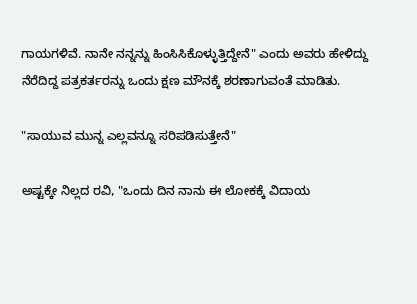ಗಾಯಗಳಿವೆ. ನಾನೇ ನನ್ನನ್ನು ಹಿಂಸಿಸಿಕೊಳ್ಳುತ್ತಿದ್ದೇನೆ" ಎಂದು ಅವರು ಹೇಳಿದ್ದು ನೆರೆದಿದ್ದ ಪತ್ರಕರ್ತರನ್ನು ಒಂದು ಕ್ಷಣ ಮೌನಕ್ಕೆ ಶರಣಾಗುವಂತೆ ಮಾಡಿತು.

"ಸಾಯುವ ಮುನ್ನ ಎಲ್ಲವನ್ನೂ ಸರಿಪಡಿಸುತ್ತೇನೆ"

ಅಷ್ಟಕ್ಕೇ ನಿಲ್ಲದ ರವಿ, "ಒಂದು ದಿನ ನಾನು ಈ ಲೋಕಕ್ಕೆ ವಿದಾಯ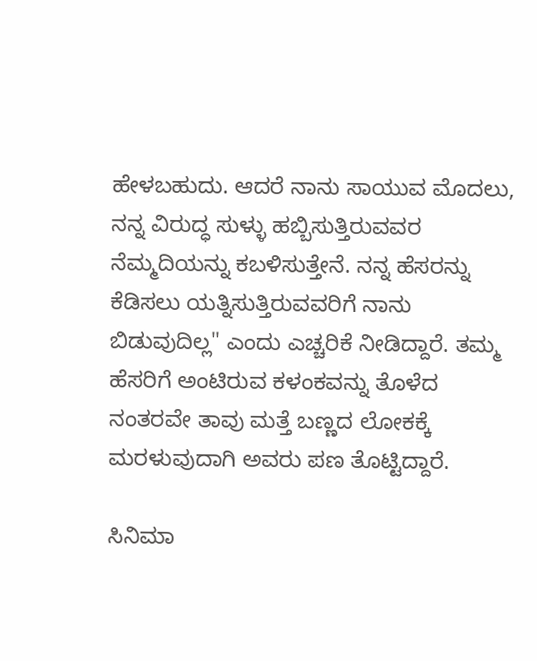ಹೇಳಬಹುದು. ಆದರೆ ನಾನು ಸಾಯುವ ಮೊದಲು, ನನ್ನ ವಿರುದ್ಧ ಸುಳ್ಳು ಹಬ್ಬಿಸುತ್ತಿರುವವರ ನೆಮ್ಮದಿಯನ್ನು ಕಬಳಿಸುತ್ತೇನೆ. ನನ್ನ ಹೆಸರನ್ನು ಕೆಡಿಸಲು ಯತ್ನಿಸುತ್ತಿರುವವರಿಗೆ ನಾನು ಬಿಡುವುದಿಲ್ಲ" ಎಂದು ಎಚ್ಚರಿಕೆ ನೀಡಿದ್ದಾರೆ. ತಮ್ಮ ಹೆಸರಿಗೆ ಅಂಟಿರುವ ಕಳಂಕವನ್ನು ತೊಳೆದ ನಂತರವೇ ತಾವು ಮತ್ತೆ ಬಣ್ಣದ ಲೋಕಕ್ಕೆ ಮರಳುವುದಾಗಿ ಅವರು ಪಣ ತೊಟ್ಟಿದ್ದಾರೆ.

ಸಿನಿಮಾ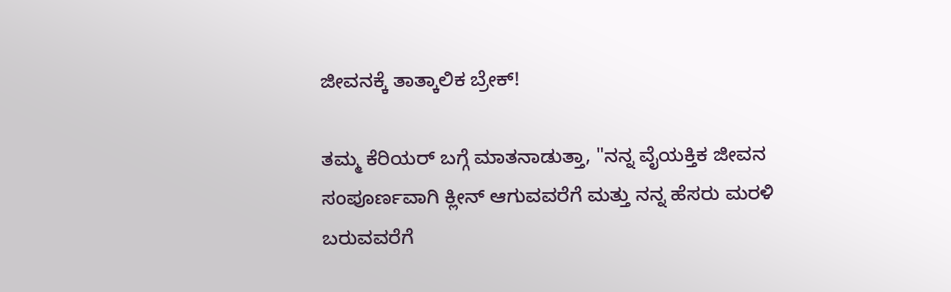ಜೀವನಕ್ಕೆ ತಾತ್ಕಾಲಿಕ ಬ್ರೇಕ್!

ತಮ್ಮ ಕೆರಿಯರ್ ಬಗ್ಗೆ ಮಾತನಾಡುತ್ತಾ, "ನನ್ನ ವೈಯಕ್ತಿಕ ಜೀವನ ಸಂಪೂರ್ಣವಾಗಿ ಕ್ಲೀನ್ ಆಗುವವರೆಗೆ ಮತ್ತು ನನ್ನ ಹೆಸರು ಮರಳಿ ಬರುವವರೆಗೆ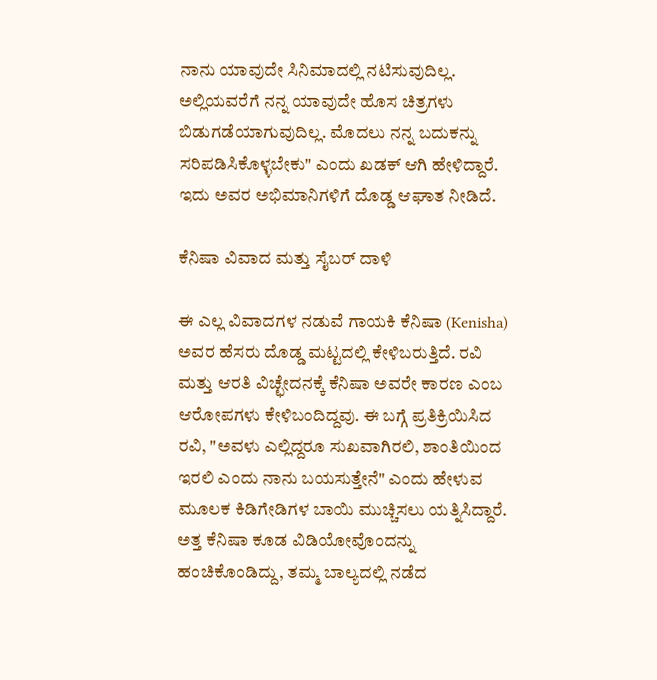ನಾನು ಯಾವುದೇ ಸಿನಿಮಾದಲ್ಲಿ ನಟಿಸುವುದಿಲ್ಲ. ಅಲ್ಲಿಯವರೆಗೆ ನನ್ನ ಯಾವುದೇ ಹೊಸ ಚಿತ್ರಗಳು ಬಿಡುಗಡೆಯಾಗುವುದಿಲ್ಲ. ಮೊದಲು ನನ್ನ ಬದುಕನ್ನು ಸರಿಪಡಿಸಿಕೊಳ್ಳಬೇಕು" ಎಂದು ಖಡಕ್ ಆಗಿ ಹೇಳಿದ್ದಾರೆ. ಇದು ಅವರ ಅಭಿಮಾನಿಗಳಿಗೆ ದೊಡ್ಡ ಆಘಾತ ನೀಡಿದೆ.

ಕೆನಿಷಾ ವಿವಾದ ಮತ್ತು ಸೈಬರ್ ದಾಳಿ

ಈ ಎಲ್ಲ ವಿವಾದಗಳ ನಡುವೆ ಗಾಯಕಿ ಕೆನಿಷಾ (Kenisha) ಅವರ ಹೆಸರು ದೊಡ್ಡ ಮಟ್ಟದಲ್ಲಿ ಕೇಳಿಬರುತ್ತಿದೆ. ರವಿ ಮತ್ತು ಆರತಿ ವಿಚ್ಛೇದನಕ್ಕೆ ಕೆನಿಷಾ ಅವರೇ ಕಾರಣ ಎಂಬ ಆರೋಪಗಳು ಕೇಳಿಬಂದಿದ್ದವು. ಈ ಬಗ್ಗೆ ಪ್ರತಿಕ್ರಿಯಿಸಿದ ರವಿ, "ಅವಳು ಎಲ್ಲಿದ್ದರೂ ಸುಖವಾಗಿರಲಿ, ಶಾಂತಿಯಿಂದ ಇರಲಿ ಎಂದು ನಾನು ಬಯಸುತ್ತೇನೆ" ಎಂದು ಹೇಳುವ ಮೂಲಕ ಕಿಡಿಗೇಡಿಗಳ ಬಾಯಿ ಮುಚ್ಚಿಸಲು ಯತ್ನಿಸಿದ್ದಾರೆ. ಅತ್ತ ಕೆನಿಷಾ ಕೂಡ ವಿಡಿಯೋವೊಂದನ್ನು ಹಂಚಿಕೊಂಡಿದ್ದು, ತಮ್ಮ ಬಾಲ್ಯದಲ್ಲಿ ನಡೆದ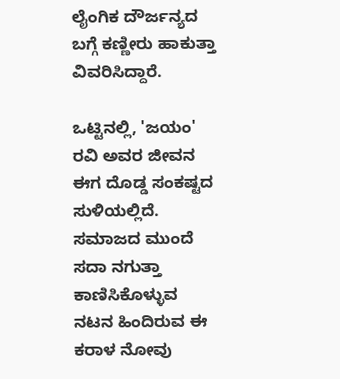ಲೈಂಗಿಕ ದೌರ್ಜನ್ಯದ ಬಗ್ಗೆ ಕಣ್ಣೀರು ಹಾಕುತ್ತಾ ವಿವರಿಸಿದ್ದಾರೆ.

ಒಟ್ಟಿನಲ್ಲಿ, 'ಜಯಂ' ರವಿ ಅವರ ಜೀವನ ಈಗ ದೊಡ್ಡ ಸಂಕಷ್ಟದ ಸುಳಿಯಲ್ಲಿದೆ. ಸಮಾಜದ ಮುಂದೆ ಸದಾ ನಗುತ್ತಾ ಕಾಣಿಸಿಕೊಳ್ಳುವ ನಟನ ಹಿಂದಿರುವ ಈ ಕರಾಳ ನೋವು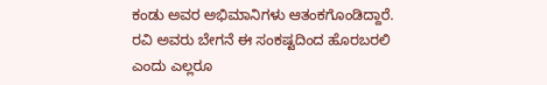ಕಂಡು ಅವರ ಅಭಿಮಾನಿಗಳು ಆತಂಕಗೊಂಡಿದ್ದಾರೆ. ರವಿ ಅವರು ಬೇಗನೆ ಈ ಸಂಕಷ್ಟದಿಂದ ಹೊರಬರಲಿ ಎಂದು ಎಲ್ಲರೂ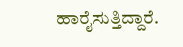ಹಾರೈಸುತ್ತಿದ್ದಾರೆ.